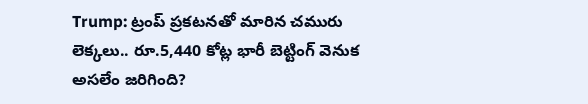Trump: ట్రంప్ ప్రకటనతో మారిన చమురు లెక్కలు.. రూ.5,440 కోట్ల భారీ బెట్టింగ్ వెనుక అసలేం జరిగింది?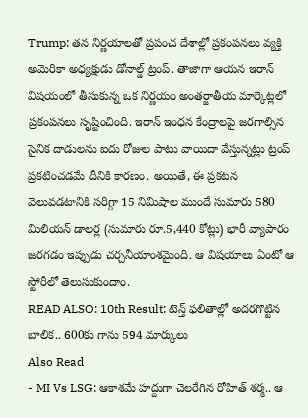Trump: తన నిర్ణయాలతో ప్రపంచ దేశాల్లో ప్రకంపనలు వ్యక్తి అమెరికా అధ్యక్షుడు డోనాల్డ్ ట్రంప్. తాజాగా ఆయన ఇరాన్ విషయంలో తీసుకున్న ఒక నిర్ణయం అంతర్జాతీయ మార్కెట్లలో ప్రకంపనలు సృష్టించింది. ఇరాన్ ఇంధన కేంద్రాలపై జరగాల్సిన సైనిక దాడులను ఐదు రోజుల పాటు వాయిదా వేస్తున్నట్లు ట్రంప్ ప్రకటించడమే దీనికి కారణం. అయితే, ఈ ప్రకటన వెలువడటానికి సరిగ్గా 15 నిమిషాల ముందే సుమారు 580 మిలియన్ డాలర్ల (సుమారు రూ.5,440 కోట్లు) భారీ వ్యాపారం జరగడం ఇప్పుడు చర్చనీయాంశమైంది. ఆ విషయాలు ఏంటో ఆ స్టోరీలో తెలుసుకుందాం.
READ ALSO: 10th Result: టెన్త్ ఫలితాల్లో అదరగొట్టిన బాలిక.. 600కు గాను 594 మార్కులు
Also Read
- MI Vs LSG: ఆకాశమే హద్దుగా చెలరేగిన రోహిత్ శర్మ.. ఆ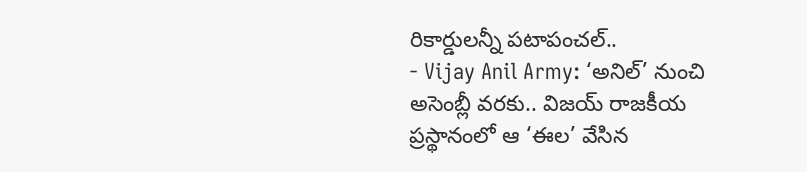రికార్డులన్నీ పటాపంచల్..
- Vijay Anil Army: ‘అనిల్’ నుంచి అసెంబ్లీ వరకు.. విజయ్ రాజకీయ ప్రస్థానంలో ఆ ‘ఈల’ వేసిన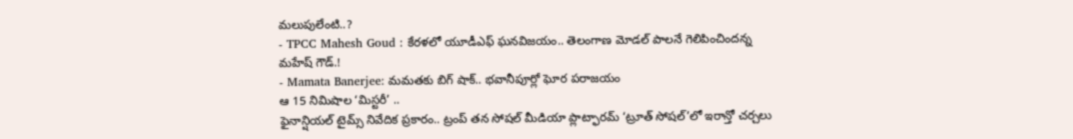మలుపులేంటి..?
- TPCC Mahesh Goud : కేరళలో యూడీఎఫ్ ఘనవిజయం.. తెలంగాణ మోడల్ పాలనే గెలిపించిందన్న మహేష్ గౌడ్.!
- Mamata Banerjee: మమతకు బిగ్ షాక్.. భవానీపూర్లో ఘోర పరాజయం
ఆ 15 నిమిషాల ‘మిస్టరీ’ ..
ఫైనాన్షియల్ టైమ్స్ నివేదిక ప్రకారం.. ట్రంప్ తన సోషల్ మీడియా ప్లాట్ఫారమ్ ‘ట్రూత్ సోషల్’లో ఇరాన్తో చర్చలు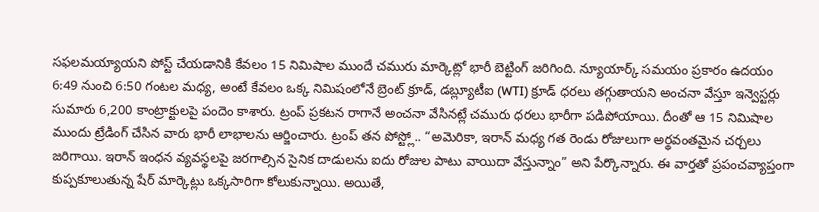సఫలమయ్యాయని పోస్ట్ చేయడానికి కేవలం 15 నిమిషాల ముందే చమురు మార్కెట్లో భారీ బెట్టింగ్ జరిగింది. న్యూయార్క్ సమయం ప్రకారం ఉదయం 6:49 నుంచి 6:50 గంటల మధ్య, అంటే కేవలం ఒక్క నిమిషంలోనే బ్రెంట్ క్రూడ్, డబ్ల్యూటీఐ (WTI) క్రూడ్ ధరలు తగ్గుతాయని అంచనా వేస్తూ ఇన్వెస్టర్లు సుమారు 6,200 కాంట్రాక్టులపై పందెం కాశారు. ట్రంప్ ప్రకటన రాగానే అంచనా వేసినట్లే చమురు ధరలు భారీగా పడిపోయాయి. దీంతో ఆ 15 నిమిషాల ముందు ట్రేడింగ్ చేసిన వారు భారీ లాభాలను ఆర్జించారు. ట్రంప్ తన పోస్ట్లో.. “అమెరికా, ఇరాన్ మధ్య గత రెండు రోజులుగా అర్థవంతమైన చర్చలు జరిగాయి. ఇరాన్ ఇంధన వ్యవస్థలపై జరగాల్సిన సైనిక దాడులను ఐదు రోజుల పాటు వాయిదా వేస్తున్నాం” అని పేర్కొన్నారు. ఈ వార్తతో ప్రపంచవ్యాప్తంగా కుప్పకూలుతున్న షేర్ మార్కెట్లు ఒక్కసారిగా కోలుకున్నాయి. అయితే,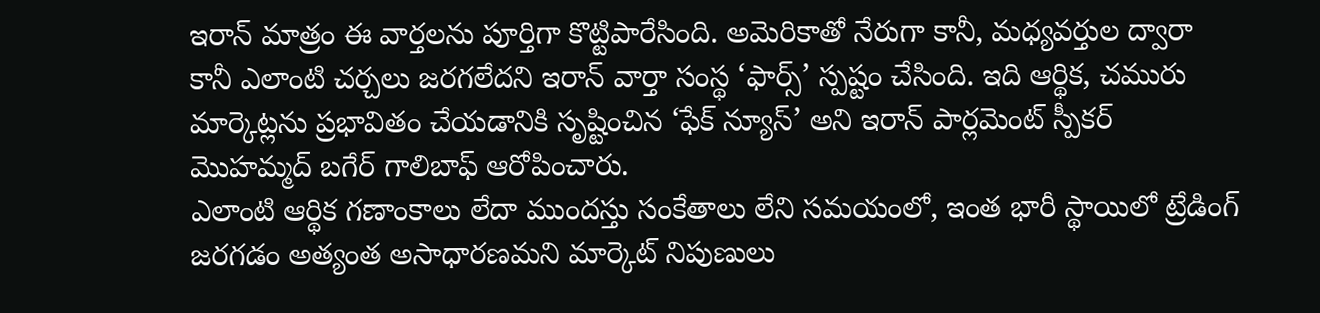ఇరాన్ మాత్రం ఈ వార్తలను పూర్తిగా కొట్టిపారేసింది. అమెరికాతో నేరుగా కానీ, మధ్యవర్తుల ద్వారా కానీ ఎలాంటి చర్చలు జరగలేదని ఇరాన్ వార్తా సంస్థ ‘ఫార్స్’ స్పష్టం చేసింది. ఇది ఆర్థిక, చమురు మార్కెట్లను ప్రభావితం చేయడానికి సృష్టించిన ‘ఫేక్ న్యూస్’ అని ఇరాన్ పార్లమెంట్ స్పీకర్ మొహమ్మద్ బగేర్ గాలిబాఫ్ ఆరోపించారు.
ఎలాంటి ఆర్థిక గణాంకాలు లేదా ముందస్తు సంకేతాలు లేని సమయంలో, ఇంత భారీ స్థాయిలో ట్రేడింగ్ జరగడం అత్యంత అసాధారణమని మార్కెట్ నిపుణులు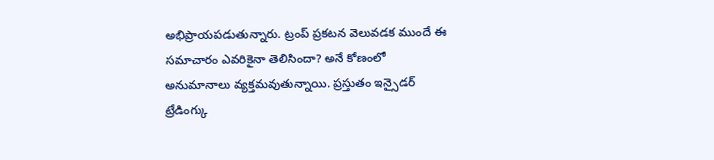అభిప్రాయపడుతున్నారు. ట్రంప్ ప్రకటన వెలువడక ముందే ఈ సమాచారం ఎవరికైనా తెలిసిందా? అనే కోణంలో అనుమానాలు వ్యక్తమవుతున్నాయి. ప్రస్తుతం ఇన్సైడర్ ట్రేడింగ్కు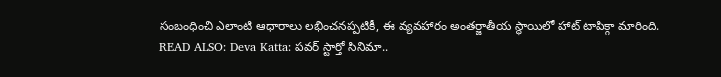సంబంధించి ఎలాంటి ఆధారాలు లభించనప్పటికీ, ఈ వ్యవహారం అంతర్జాతీయ స్థాయిలో హాట్ టాపిక్గా మారింది.
READ ALSO: Deva Katta: పవర్ స్టార్తో సినిమా..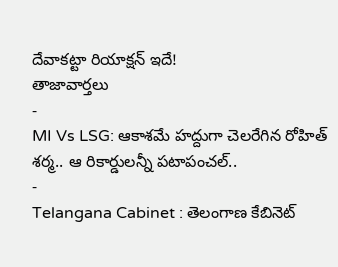దేవాకట్టా రియాక్షన్ ఇదే!
తాజావార్తలు
-
MI Vs LSG: ఆకాశమే హద్దుగా చెలరేగిన రోహిత్ శర్మ.. ఆ రికార్డులన్నీ పటాపంచల్..
-
Telangana Cabinet : తెలంగాణ కేబినెట్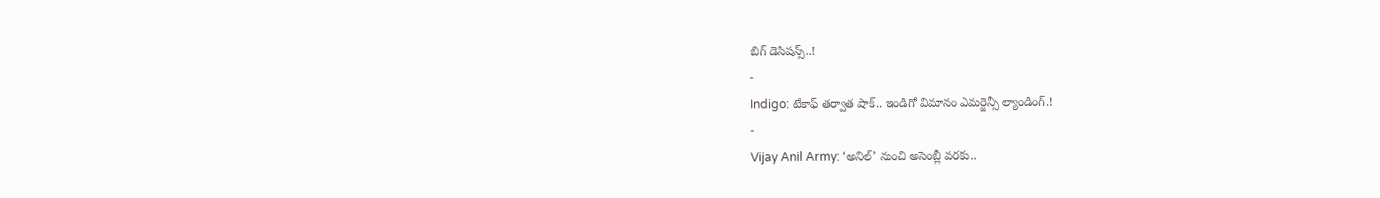బిగ్ డెసిషన్స్..!
-
Indigo: టేకాఫ్ తర్వాత షాక్.. ఇండిగో విమానం ఎమర్జెన్సీ ల్యాండింగ్.!
-
Vijay Anil Army: ‘అనిల్’ నుంచి అసెంబ్లీ వరకు..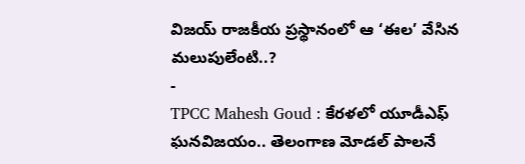విజయ్ రాజకీయ ప్రస్థానంలో ఆ ‘ఈల’ వేసిన మలుపులేంటి..?
-
TPCC Mahesh Goud : కేరళలో యూడీఎఫ్ ఘనవిజయం.. తెలంగాణ మోడల్ పాలనే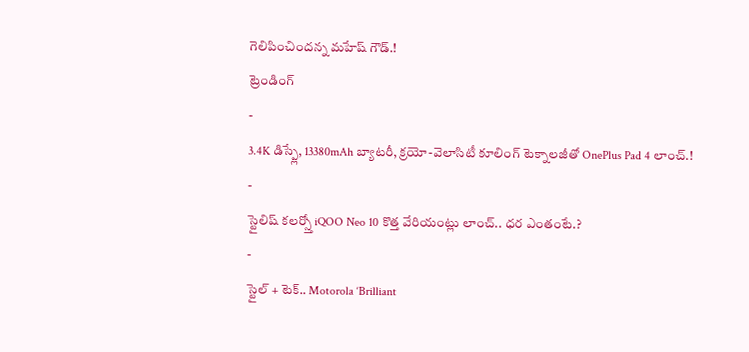గెలిపించిందన్న మహేష్ గౌడ్.!
ట్రెండింగ్
-
3.4K డిస్ప్లే, 13380mAh బ్యాటరీ, క్రయో-వెలాసిటీ కూలింగ్ టెక్నాలజీతో OnePlus Pad 4 లాంచ్.!
-
స్టైలిష్ కలర్స్తో iQOO Neo 10 కొత్త వేరియంట్లు లాంచ్.. ధర ఎంతంటే.?
-
స్టైల్ + టెక్.. Motorola ‘Brilliant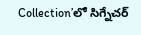Collection’లో సిగ్నేచర్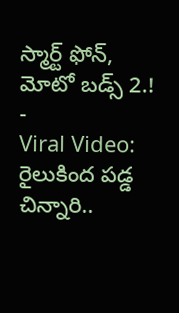స్మార్ట్ ఫోన్, మోటో బడ్స్ 2.!
-
Viral Video: రైలుకింద పడ్డ చిన్నారి..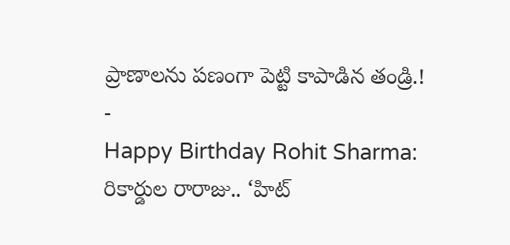ప్రాణాలను పణంగా పెట్టి కాపాడిన తండ్రి.!
-
Happy Birthday Rohit Sharma: రికార్డుల రారాజు.. ‘హిట్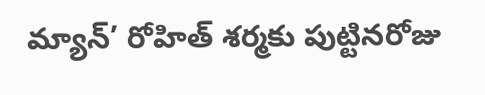మ్యాన్’ రోహిత్ శర్మకు పుట్టినరోజు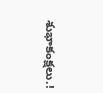శుభాకంక్షలు.!